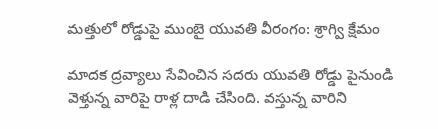మత్తులో రోడ్డుపై ముంబై యువతి వీరంగం: శ్రాగ్వి క్షేమం

మాదక ద్రవ్యాలు సేవించిన సదరు యువతి రోడ్డు పైనుండి వెళ్తున్న వారిపై రాళ్ల దాడి చేసింది. వస్తున్న వారిని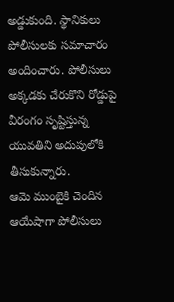అడ్డుకుంది. స్థానికులు పోలీసులకు సమాచారం అందించారు. పోలీసులు అక్కడకు చేరుకొని రోడ్డుపై వీరంగం సృష్టిస్తున్న యువతిని అదుపులోకి తీసుకున్నారు.
ఆమె ముంబైకి చెందిన ఆయేషాగా పోలీసులు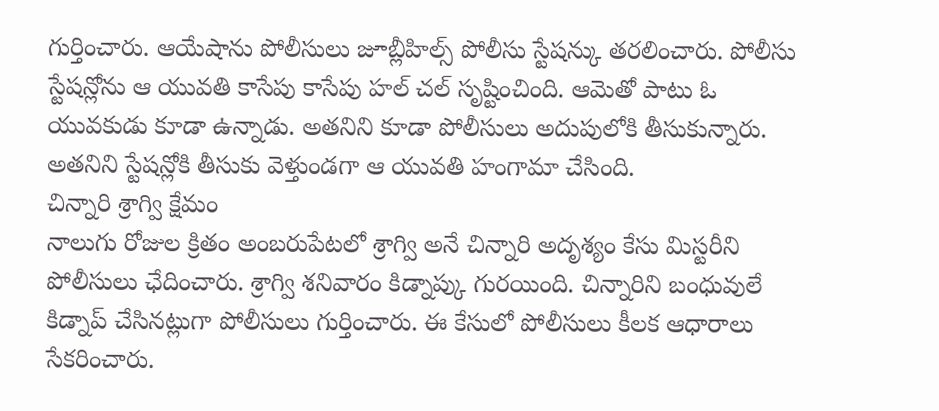గుర్తించారు. ఆయేషాను పోలీసులు జూబ్లీహిల్స్ పోలీసు స్టేషన్కు తరలించారు. పోలీసు స్టేషన్లోను ఆ యువతి కాసేపు కాసేపు హల్ చల్ సృష్టించింది. ఆమెతో పాటు ఓ యువకుడు కూడా ఉన్నాడు. అతనిని కూడా పోలీసులు అదుపులోకి తీసుకున్నారు. అతనిని స్టేషన్లోకి తీసుకు వెళ్తుండగా ఆ యువతి హంగామా చేసింది.
చిన్నారి శ్రాగ్వి క్షేమం
నాలుగు రోజుల క్రితం అంబరుపేటలో శ్రాగ్వి అనే చిన్నారి అదృశ్యం కేసు మిస్టరీని పోలీసులు ఛేదించారు. శ్రాగ్వి శనివారం కిడ్నాప్కు గురయింది. చిన్నారిని బంధువులే కిడ్నాప్ చేసినట్లుగా పోలీసులు గుర్తించారు. ఈ కేసులో పోలీసులు కీలక ఆధారాలు సేకరించారు.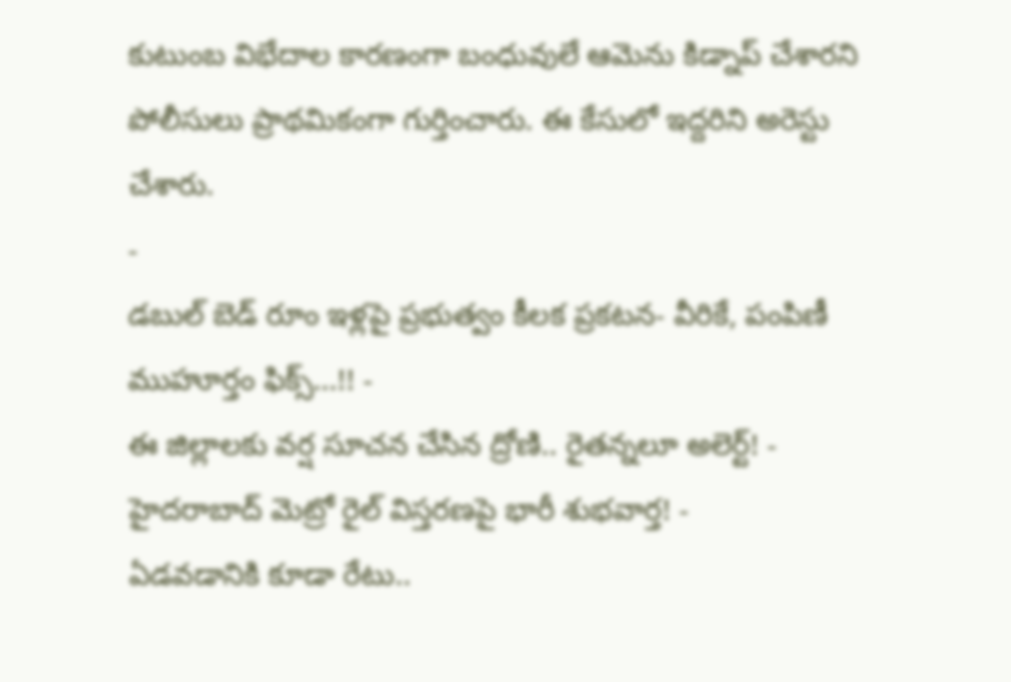కుటుంబ విభేదాల కారణంగా బంధువులే ఆమెను కిడ్నాప్ చేశారని పోలీసులు ప్రాథమికంగా గుర్తించారు. ఈ కేసులో ఇద్దరిని అరెస్టు చేశారు.
-
డబుల్ బెడ్ రూం ఇళ్లపై ప్రభుత్వం కీలక ప్రకటన- వీరికే, పంపిణీ ముహూర్తం ఫిక్స్...!! -
ఈ జిల్లాలకు వర్ష సూచన చేసిన ద్రోణి.. రైతన్నలూ అలెర్ట్! -
హైదరాబాద్ మెట్రో రైల్ విస్తరణపై భారీ శుభవార్త! -
ఏడవడానికి కూడా రేటు..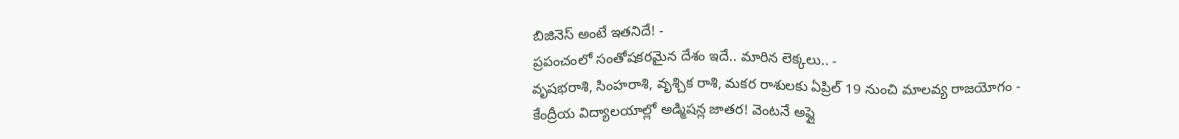బిజినెస్ అంటే ఇతనిదే! -
ప్రపంచంలో సంతోషకరమైన దేశం ఇదే.. మారిన లెక్కలు.. -
వృషభరాశి, సింహరాశి, వృశ్చిక రాశి, మకర రాశులకు ఏప్రిల్ 19 నుంచి మాలవ్య రాజయోగం -
కేంద్రీయ విద్యాలయాల్లో అడ్మిషన్ల జాతర! వెంటనే అప్లై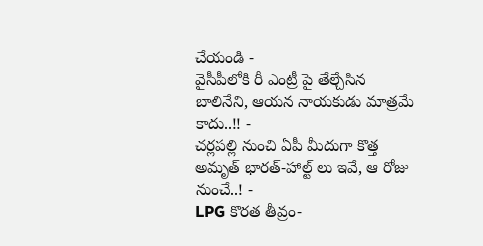చేయండి -
వైసీపీలోకి రీ ఎంట్రీ పై తేల్చేసిన బాలినేని, ఆయన నాయకుడు మాత్రమే కాదు..!! -
చర్లపల్లి నుంచి ఏపీ మీదుగా కొత్త అమృత్ భారత్-హాల్ట్ లు ఇవే, ఆ రోజు నుంచే..! -
LPG కొరత తీవ్రం-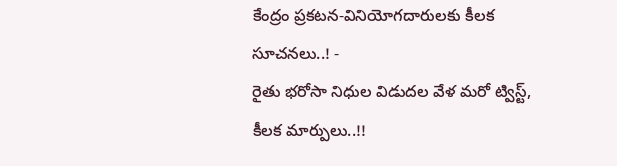కేంద్రం ప్రకటన-వినియోగదారులకు కీలక సూచనలు..! -
రైతు భరోసా నిధుల విడుదల వేళ మరో ట్విస్ట్, కీలక మార్పులు..!!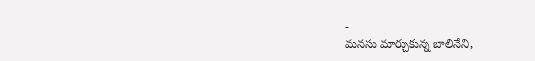-
మనసు మార్చుకున్న బాలినేని,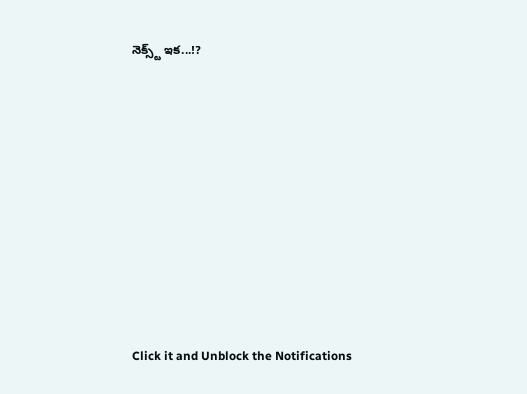నెక్స్ట్ ఇక...!?












Click it and Unblock the Notifications